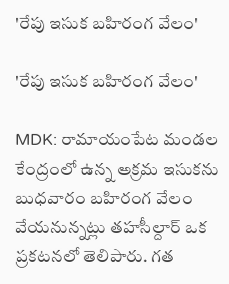'రేపు ఇసుక బహిరంగ వేలం'

'రేపు ఇసుక బహిరంగ వేలం'

MDK: రామాయంపేట మండల కేంద్రంలో ఉన్న అక్రమ ఇసుకను బుధవారం బహిరంగ వేలం వేయనున్నట్లు తహసీల్దార్ ఒక ప్రకటనలో తెలిపారు. గత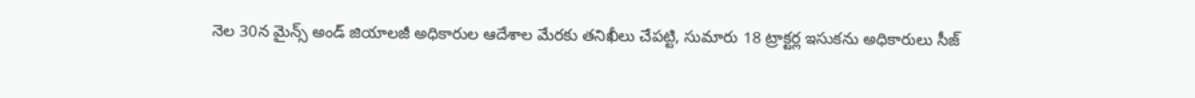నెల 30న మైన్స్ అండ్ జియాలజీ అధికారుల ఆదేశాల మేరకు తనిఖీలు చేపట్టి, సుమారు 18 ట్రాక్టర్ల ఇసుకను అధికారులు సీజ్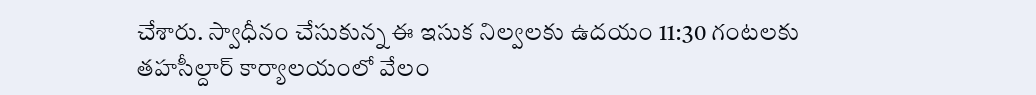చేశారు. స్వాధీనం చేసుకున్న ఈ ఇసుక నిల్వలకు ఉదయం 11:30 గంటలకు తహసీల్దార్ కార్యాలయంలో వేలం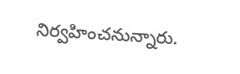నిర్వహించనున్నారు.